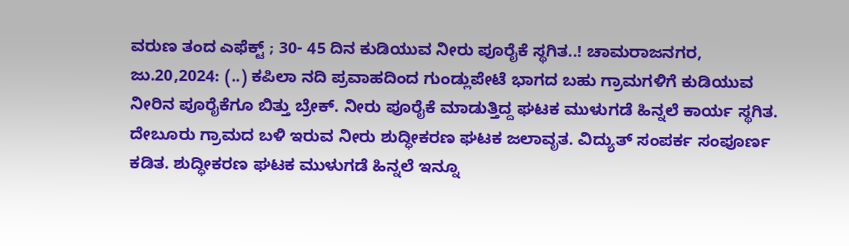ವರುಣ ತಂದ ಎಫೆಕ್ಟ್‌ ; 30- 45 ದಿನ ಕುಡಿಯುವ ನೀರು ಪೂರೈಕೆ ಸ್ಥಗಿತ..! ಚಾಮರಾಜನಗರ, ಜು.20,2024: (..) ಕಪಿಲಾ ನದಿ ಪ್ರವಾಹದಿಂದ ಗುಂಡ್ಲುಪೇಟೆ ಭಾಗದ ಬಹು ಗ್ರಾಮಗಳಿಗೆ ಕುಡಿಯುವ ನೀರಿನ ಪೂರೈಕೆಗೂ ಬಿತ್ತು ಬ್ರೇಕ್. ನೀರು ಪೂರೈಕೆ ಮಾಡುತ್ತಿದ್ದ ಘಟಕ ಮುಳುಗಡೆ ಹಿನ್ನಲೆ ಕಾರ್ಯ ಸ್ಥಗಿತ. ದೇಬೂರು ಗ್ರಾಮದ ಬಳಿ ಇರುವ ನೀರು ಶುದ್ಧೀಕರಣ ಘಟಕ ಜಲಾವೃತ. ವಿದ್ಯುತ್ ಸಂಪರ್ಕ ಸಂಪೂರ್ಣ ಕಡಿತ. ಶುದ್ಧೀಕರಣ ಘಟಕ ಮುಳುಗಡೆ ಹಿನ್ನಲೆ ಇನ್ನೂ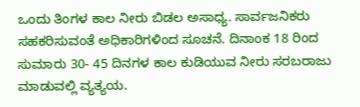ಒಂದು ತಿಂಗಳ ಕಾಲ ನೀರು ಬಿಡಲ ಅಸಾಧ್ಯ. ಸಾರ್ವಜನಿಕರು ಸಹಕರಿಸುವಂತೆ ಅಧಿಕಾರಿಗಳಿಂದ ಸೂಚನೆ. ದಿನಾಂಕ 18 ರಿಂದ ಸುಮಾರು 30- 45 ದಿನಗಳ ಕಾಲ ಕುಡಿಯುವ ನೀರು ಸರಬರಾಜು ಮಾಡುವಲ್ಲಿ ವ್ಯತ್ಯಯ.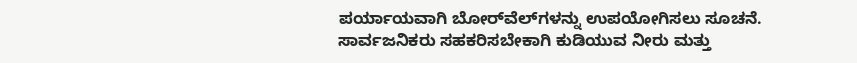ಪರ್ಯಾಯವಾಗಿ ಬೋರ್‌ವೆಲ್‌ಗಳನ್ನು ಉಪಯೋಗಿಸಲು ಸೂಚನೆ. ಸಾರ್ವಜನಿಕರು ಸಹಕರಿಸಬೇಕಾಗಿ ಕುಡಿಯುವ ನೀರು ಮತ್ತು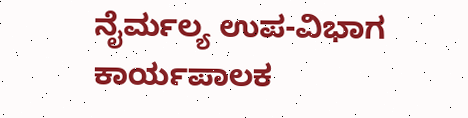ನೈರ್ಮಲ್ಯ ಉಪ-ವಿಭಾಗ ಕಾರ್ಯಪಾಲಕ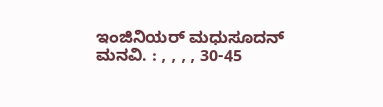ಇಂಜಿನಿಯರ್ ಮಧುಸೂದನ್ ಮನವಿ. : , , , , 30-45